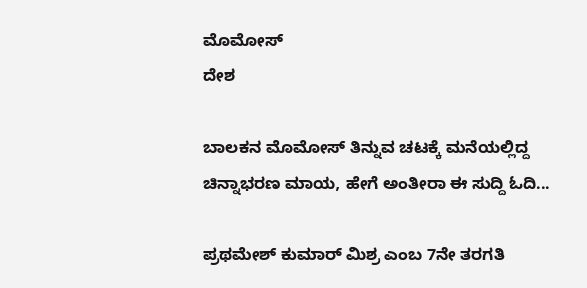ಮೊಮೋಸ್
ದೇಶ

ಬಾಲಕನ ಮೊಮೋಸ್ ತಿನ್ನುವ ಚಟಕ್ಕೆ ಮನೆಯಲ್ಲಿದ್ದ ಚಿನ್ನಾಭರಣ ಮಾಯ, ಹೇಗೆ ಅಂತೀರಾ ಈ ಸುದ್ದಿ ಓದಿ...

ಪ್ರಥಮೇಶ್ ಕುಮಾರ್ ಮಿಶ್ರ ಎಂಬ 7ನೇ ತರಗತಿ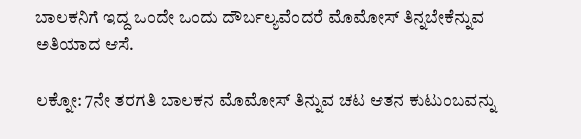ಬಾಲಕನಿಗೆ ಇದ್ದ ಒಂದೇ ಒಂದು ದೌರ್ಬಲ್ಯವೆಂದರೆ ಮೊಮೋಸ್ ತಿನ್ನಬೇಕೆನ್ನುವ ಅತಿಯಾದ ಆಸೆ.

ಲಕ್ನೋ: 7ನೇ ತರಗತಿ ಬಾಲಕನ ಮೊಮೋಸ್ ತಿನ್ನುವ ಚಟ ಆತನ ಕುಟುಂಬವನ್ನು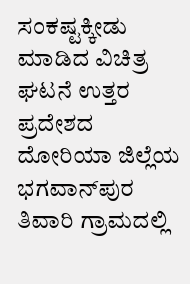ಸಂಕಷ್ಟಕ್ಕೀಡು ಮಾಡಿದ ವಿಚಿತ್ರ ಘಟನೆ ಉತ್ತರ ಪ್ರದೇಶದ ದೋರಿಯಾ ಜಿಲ್ಲೆಯ ಭಗವಾನ್‌ಪುರ ತಿವಾರಿ ಗ್ರಾಮದಲ್ಲಿ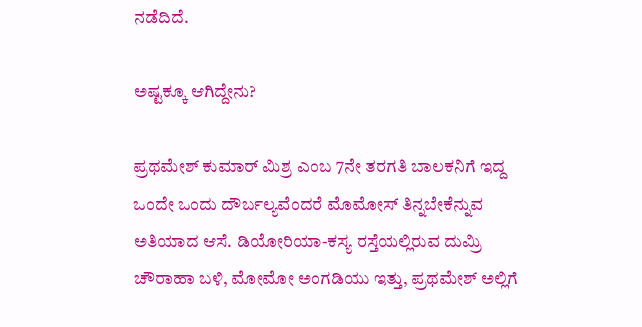ನಡೆದಿದೆ.

ಅಷ್ಟಕ್ಕೂ ಆಗಿದ್ದೇನು?

ಪ್ರಥಮೇಶ್ ಕುಮಾರ್ ಮಿಶ್ರ ಎಂಬ 7ನೇ ತರಗತಿ ಬಾಲಕನಿಗೆ ಇದ್ದ ಒಂದೇ ಒಂದು ದೌರ್ಬಲ್ಯವೆಂದರೆ ಮೊಮೋಸ್ ತಿನ್ನಬೇಕೆನ್ನುವ ಅತಿಯಾದ ಆಸೆ. ಡಿಯೋರಿಯಾ-ಕಸ್ಯ ರಸ್ತೆಯಲ್ಲಿರುವ ದುಮ್ರಿ ಚೌರಾಹಾ ಬಳಿ, ಮೋಮೋ ಅಂಗಡಿಯು ಇತ್ತು, ಪ್ರಥಮೇಶ್ ಅಲ್ಲಿಗೆ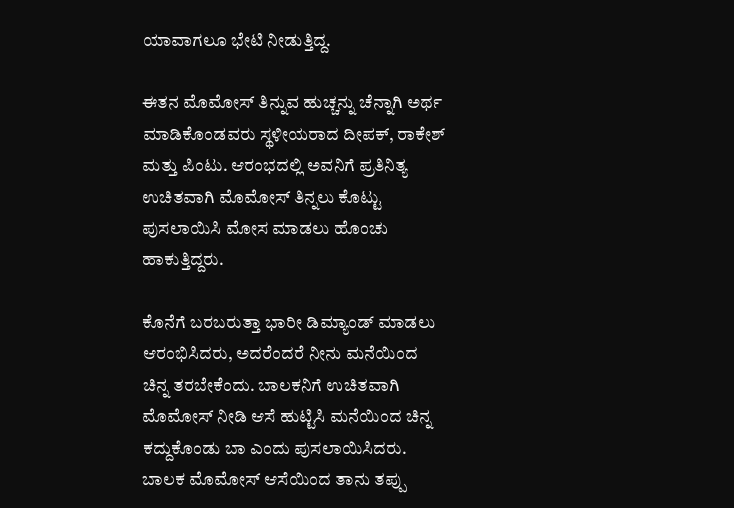ಯಾವಾಗಲೂ ಭೇಟಿ ನೀಡುತ್ತಿದ್ದ.

ಈತನ ಮೊಮೋಸ್ ತಿನ್ನುವ ಹುಚ್ಚನ್ನು ಚೆನ್ನಾಗಿ ಅರ್ಥ ಮಾಡಿಕೊಂಡವರು ಸ್ಥಳೀಯರಾದ ದೀಪಕ್, ರಾಕೇಶ್ ಮತ್ತು ಪಿಂಟು. ಆರಂಭದಲ್ಲಿ ಅವನಿಗೆ ಪ್ರತಿನಿತ್ಯ ಉಚಿತವಾಗಿ ಮೊಮೋಸ್ ತಿನ್ನಲು ಕೊಟ್ಟು ಪುಸಲಾಯಿಸಿ ಮೋಸ ಮಾಡಲು ಹೊಂಚು ಹಾಕುತ್ತಿದ್ದರು.

ಕೊನೆಗೆ ಬರಬರುತ್ತಾ ಭಾರೀ ಡಿಮ್ಯಾಂಡ್ ಮಾಡಲು ಆರಂಭಿಸಿದರು, ಅದರೆಂದರೆ ನೀನು ಮನೆಯಿಂದ ಚಿನ್ನ ತರಬೇಕೆಂದು. ಬಾಲಕನಿಗೆ ಉಚಿತವಾಗಿ ಮೊಮೋಸ್ ನೀಡಿ ಆಸೆ ಹುಟ್ಟಿಸಿ ಮನೆಯಿಂದ ಚಿನ್ನ ಕದ್ದುಕೊಂಡು ಬಾ ಎಂದು ಪುಸಲಾಯಿಸಿದರು. ಬಾಲಕ ಮೊಮೋಸ್ ಆಸೆಯಿಂದ ತಾನು ತಪ್ಪು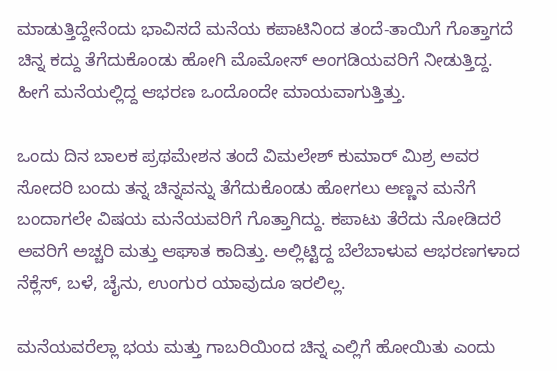ಮಾಡುತ್ತಿದ್ದೇನೆಂದು ಭಾವಿಸದೆ ಮನೆಯ ಕಪಾಟಿನಿಂದ ತಂದೆ-ತಾಯಿಗೆ ಗೊತ್ತಾಗದೆ ಚಿನ್ನ ಕದ್ದು ತೆಗೆದುಕೊಂಡು ಹೋಗಿ ಮೊಮೋಸ್ ಅಂಗಡಿಯವರಿಗೆ ನೀಡುತ್ತಿದ್ದ. ಹೀಗೆ ಮನೆಯಲ್ಲಿದ್ದ ಆಭರಣ ಒಂದೊಂದೇ ಮಾಯವಾಗುತ್ತಿತ್ತು.

ಒಂದು ದಿನ ಬಾಲಕ ಪ್ರಥಮೇಶನ ತಂದೆ ವಿಮಲೇಶ್ ಕುಮಾರ್ ಮಿಶ್ರ ಅವರ ಸೋದರಿ ಬಂದು ತನ್ನ ಚಿನ್ನವನ್ನು ತೆಗೆದುಕೊಂಡು ಹೋಗಲು ಅಣ್ಣನ ಮನೆಗೆ ಬಂದಾಗಲೇ ವಿಷಯ ಮನೆಯವರಿಗೆ ಗೊತ್ತಾಗಿದ್ದು. ಕಪಾಟು ತೆರೆದು ನೋಡಿದರೆ ಅವರಿಗೆ ಅಚ್ಚರಿ ಮತ್ತು ಆಘಾತ ಕಾದಿತ್ತು. ಅಲ್ಲಿಟ್ಟಿದ್ದ ಬೆಲೆಬಾಳುವ ಆಭರಣಗಳಾದ ನೆಕ್ಲೆಸ್, ಬಳೆ, ಚೈನು, ಉಂಗುರ ಯಾವುದೂ ಇರಲಿಲ್ಲ.

ಮನೆಯವರೆಲ್ಲಾ ಭಯ ಮತ್ತು ಗಾಬರಿಯಿಂದ ಚಿನ್ನ ಎಲ್ಲಿಗೆ ಹೋಯಿತು ಎಂದು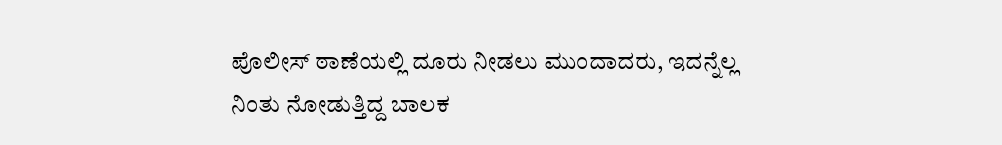ಪೊಲೀಸ್ ಠಾಣೆಯಲ್ಲಿ ದೂರು ನೀಡಲು ಮುಂದಾದರು, ಇದನ್ನೆಲ್ಲ ನಿಂತು ನೋಡುತ್ತಿದ್ದ ಬಾಲಕ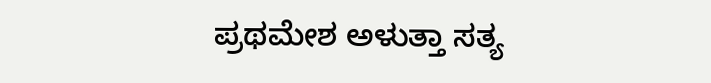ಪ್ರಥಮೇಶ ಅಳುತ್ತಾ ಸತ್ಯ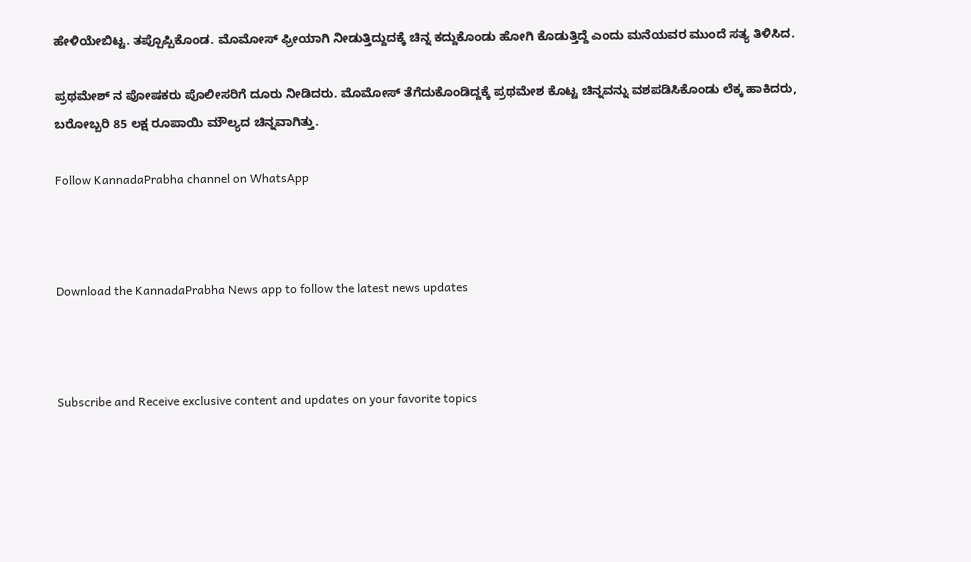ಹೇಳಿಯೇಬಿಟ್ಟ. ತಪ್ಪೊಪ್ಪಿಕೊಂಡ. ಮೊಮೋಸ್ ಫ್ರೀಯಾಗಿ ನೀಡುತ್ತಿದ್ದುದಕ್ಕೆ ಚಿನ್ನ ಕದ್ದುಕೊಂಡು ಹೋಗಿ ಕೊಡುತ್ತಿದ್ದೆ ಎಂದು ಮನೆಯವರ ಮುಂದೆ ಸತ್ಯ ತಿಳಿಸಿದ.

ಪ್ರಥಮೇಶ್ ನ ಪೋಷಕರು ಪೊಲೀಸರಿಗೆ ದೂರು ನೀಡಿದರು. ಮೊಮೋಸ್ ತೆಗೆದುಕೊಂಡಿದ್ದಕ್ಕೆ ಪ್ರಥಮೇಶ ಕೊಟ್ಟ ಚಿನ್ನವನ್ನು ವಶಪಡಿಸಿಕೊಂಡು ಲೆಕ್ಕ ಹಾಕಿದರು, ಬರೋಬ್ಬರಿ 85 ಲಕ್ಷ ರೂಪಾಯಿ ಮೌಲ್ಯದ ಚಿನ್ನವಾಗಿತ್ತು.

Follow KannadaPrabha channel on WhatsApp



Download the KannadaPrabha News app to follow the latest news updates



Subscribe and Receive exclusive content and updates on your favorite topics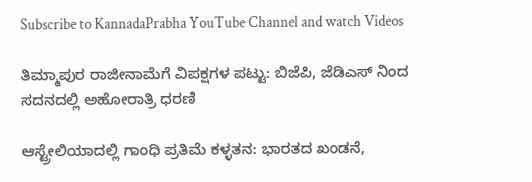Subscribe to KannadaPrabha YouTube Channel and watch Videos

ತಿಮ್ಮಾಪುರ ರಾಜೀನಾಮೆಗೆ ವಿಪಕ್ಷಗಳ ಪಟ್ಟು: ಬಿಜೆಪಿ, ಜೆಡಿಎಸ್ ನಿಂದ ಸದನದಲ್ಲಿ ಅಹೋರಾತ್ರಿ ಧರಣಿ

ಆಸ್ಟ್ರೇಲಿಯಾದಲ್ಲಿ ಗಾಂಧಿ ಪ್ರತಿಮೆ ಕಳ್ಳತನ: ಭಾರತದ ಖಂಡನೆ,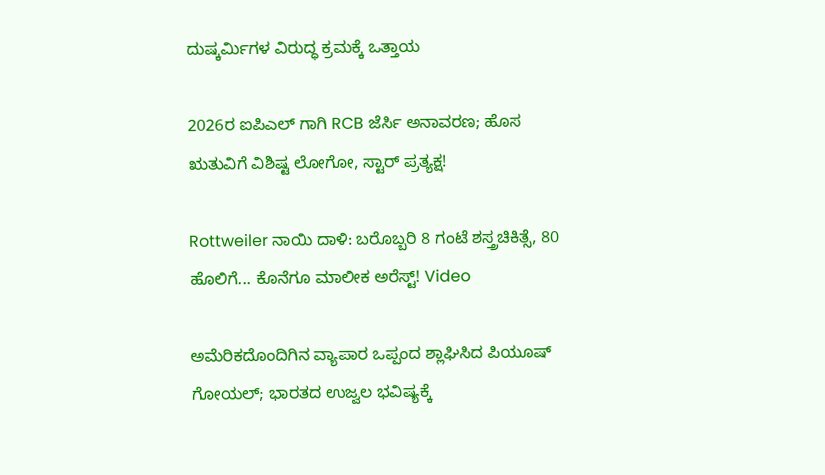ದುಷ್ಕರ್ಮಿಗಳ ವಿರುದ್ಧ ಕ್ರಮಕ್ಕೆ ಒತ್ತಾಯ

2026ರ ಐಪಿಎಲ್ ಗಾಗಿ RCB ಜೆರ್ಸಿ ಅನಾವರಣ; ಹೊಸ ಋತುವಿಗೆ ವಿಶಿಷ್ಟ ಲೋಗೋ, ಸ್ಟಾರ್ ಪ್ರತ್ಯಕ್ಷ!

Rottweiler ನಾಯಿ ದಾಳಿ: ಬರೊಬ್ಬರಿ 8 ಗಂಟೆ ಶಸ್ತ್ರಚಿಕಿತ್ಸೆ, 80 ಹೊಲಿಗೆ... ಕೊನೆಗೂ ಮಾಲೀಕ ಅರೆಸ್ಟ್! Video

ಅಮೆರಿಕದೊಂದಿಗಿನ ವ್ಯಾಪಾರ ಒಪ್ಪಂದ ಶ್ಲಾಘಿಸಿದ ಪಿಯೂಷ್ ಗೋಯಲ್; ಭಾರತದ ಉಜ್ವಲ ಭವಿಷ್ಯಕ್ಕೆ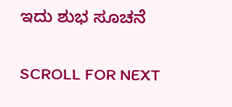ಇದು ಶುಭ ಸೂಚನೆ

SCROLL FOR NEXT